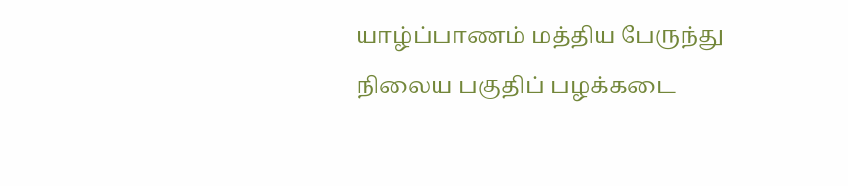யாழ்ப்பாணம் மத்திய பேருந்து நிலைய பகுதிப் பழக்கடை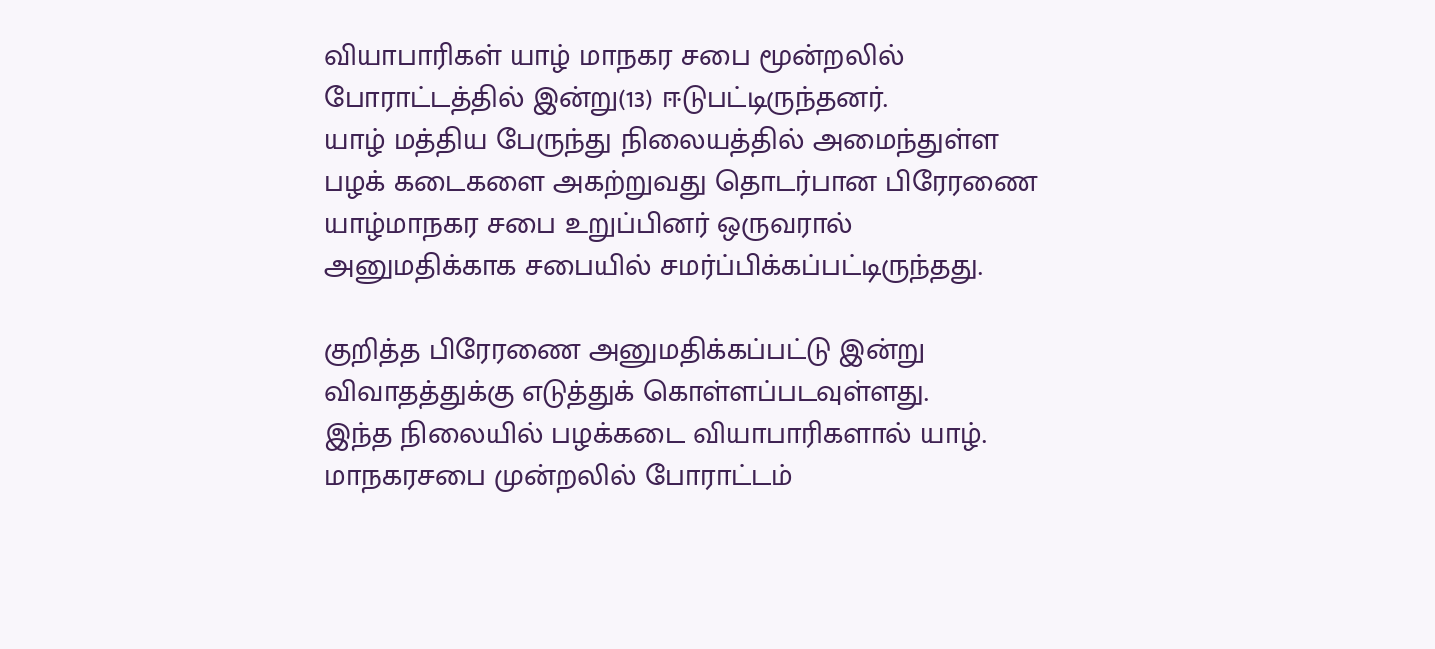வியாபாரிகள் யாழ் மாநகர சபை மூன்றலில் போராட்டத்தில் இன்று(13) ஈடுபட்டிருந்தனர்.
யாழ் மத்திய பேருந்து நிலையத்தில் அமைந்துள்ள பழக் கடைகளை அகற்றுவது தொடர்பான பிரேரணை யாழ்மாநகர சபை உறுப்பினர் ஒருவரால் அனுமதிக்காக சபையில் சமர்ப்பிக்கப்பட்டிருந்தது.

குறித்த பிரேரணை அனுமதிக்கப்பட்டு இன்று விவாதத்துக்கு எடுத்துக் கொள்ளப்படவுள்ளது.
இந்த நிலையில் பழக்கடை வியாபாரிகளால் யாழ். மாநகரசபை முன்றலில் போராட்டம்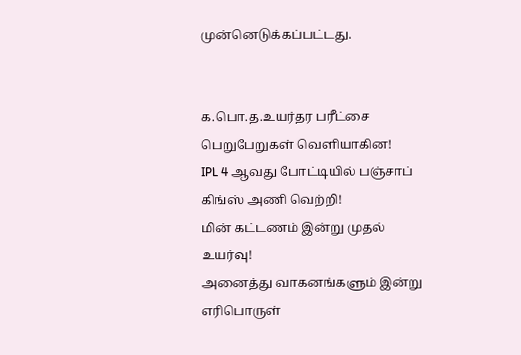முன்னெடுக்கப்பட்டது.


க.பொ.த.உயர்தர பரீட்சை பெறுபேறுகள் வெளியாகின!
IPL 4 ஆவது போட்டியில் பஞ்சாப் கிங்ஸ் அணி வெற்றி!
மின் கட்டணம் இன்று முதல் உயர்வு!
அனைத்து வாகனங்களும் இன்று எரிபொருள்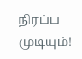நிரப்ப முடியும்!